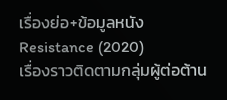เรื่องย่อ+ข้อมูลหนัง Resistance (2020)
เรื่องราวติดตามกลุ่มผู้ต่อต้าน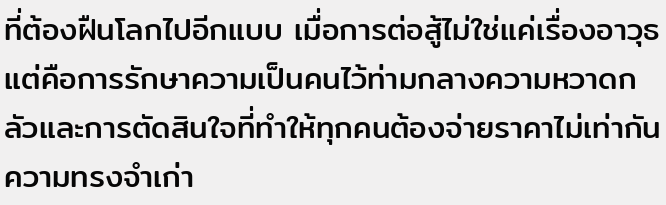ที่ต้องฝืนโลกไปอีกแบบ เมื่อการต่อสู้ไม่ใช่แค่เรื่องอาวุธ แต่คือการรักษาความเป็นคนไว้ท่ามกลางความหวาดกลัวและการตัดสินใจที่ทำให้ทุกคนต้องจ่ายราคาไม่เท่ากัน ความทรงจำเก่า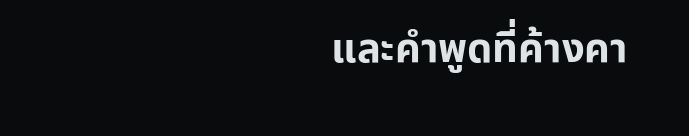และคำพูดที่ค้างคา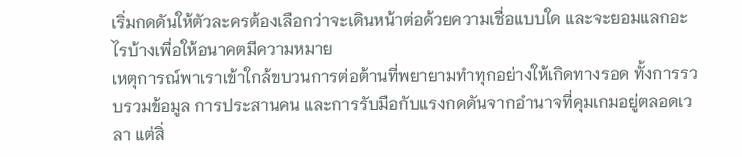เริ่มกดดันให้ตัวละครต้องเลือกว่าจะเดินหน้าต่อด้วยความเชื่อแบบใด และจะยอมแลกอะไรบ้างเพื่อให้อนาคตมีความหมาย
เหตุการณ์พาเราเข้าใกล้ขบวนการต่อต้านที่พยายามทำทุกอย่างให้เกิดทางรอด ทั้งการรวบรวมข้อมูล การประสานคน และการรับมือกับแรงกดดันจากอำนาจที่คุมเกมอยู่ตลอดเวลา แต่สิ่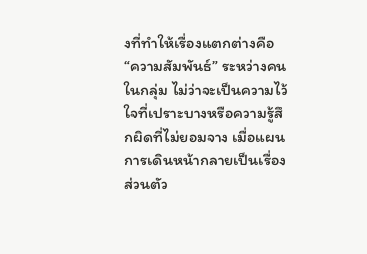งที่ทำให้เรื่องแตกต่างคือ “ความสัมพันธ์” ระหว่างคนในกลุ่ม ไม่ว่าจะเป็นความไว้ใจที่เปราะบางหรือความรู้สึกผิดที่ไม่ยอมจาง เมื่อแผนการเดินหน้ากลายเป็นเรื่องส่วนตัว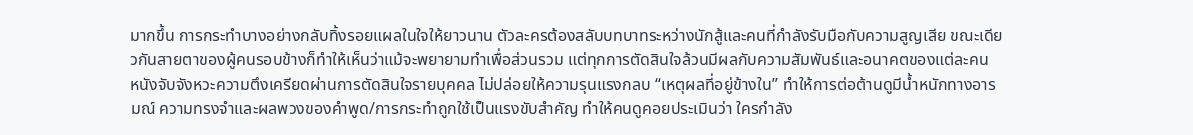มากขึ้น การกระทำบางอย่างกลับทิ้งรอยแผลในใจให้ยาวนาน ตัวละครต้องสลับบทบาทระหว่างนักสู้และคนที่กำลังรับมือกับความสูญเสีย ขณะเดียวกันสายตาของผู้คนรอบข้างก็ทำให้เห็นว่าแม้จะพยายามทำเพื่อส่วนรวม แต่ทุกการตัดสินใจล้วนมีผลกับความสัมพันธ์และอนาคตของแต่ละคน
หนังจับจังหวะความตึงเครียดผ่านการตัดสินใจรายบุคคล ไม่ปล่อยให้ความรุนแรงกลบ “เหตุผลที่อยู่ข้างใน” ทำให้การต่อต้านดูมีน้ำหนักทางอารมณ์ ความทรงจำและผลพวงของคำพูด/การกระทำถูกใช้เป็นแรงขับสำคัญ ทำให้คนดูคอยประเมินว่า ใครกำลัง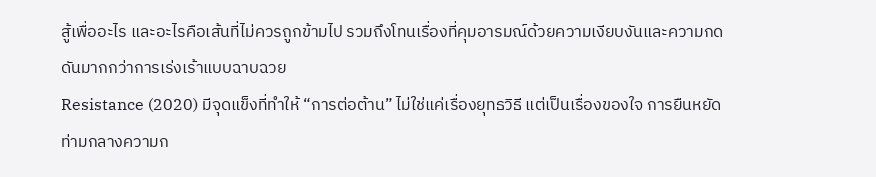สู้เพื่ออะไร และอะไรคือเส้นที่ไม่ควรถูกข้ามไป รวมถึงโทนเรื่องที่คุมอารมณ์ด้วยความเงียบงันและความกดดันมากกว่าการเร่งเร้าแบบฉาบฉวย
Resistance (2020) มีจุดแข็งที่ทำให้ “การต่อต้าน” ไม่ใช่แค่เรื่องยุทธวิธี แต่เป็นเรื่องของใจ การยืนหยัดท่ามกลางความก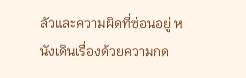ลัวและความผิดที่ซ่อนอยู่ หนังเดินเรื่องด้วยความกด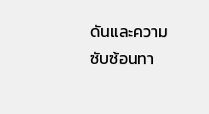ดันและความซับซ้อนทา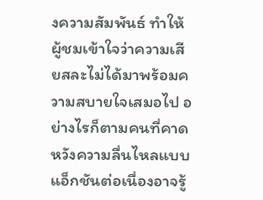งความสัมพันธ์ ทำให้ผู้ชมเข้าใจว่าความเสียสละไม่ได้มาพร้อมความสบายใจเสมอไป อย่างไรก็ตามคนที่คาดหวังความลื่นไหลแบบแอ็กชันต่อเนื่องอาจรู้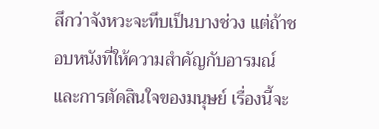สึกว่าจังหวะจะทึบเป็นบางช่วง แต่ถ้าชอบหนังที่ให้ความสำคัญกับอารมณ์และการตัดสินใจของมนุษย์ เรื่องนี้จะ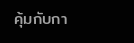คุ้มกับกา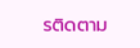รติดตาม